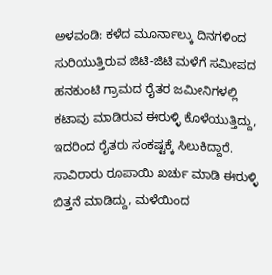ಅಳವಂಡಿ: ಕಳೆದ ಮೂರ್ನಾಲ್ಕು ದಿನಗಳಿಂದ ಸುರಿಯುತ್ತಿರುವ ಜಿಟಿ-ಜಿಟಿ ಮಳೆಗೆ ಸಮೀಪದ ಹನಕುಂಟಿ ಗ್ರಾಮದ ರೈತರ ಜಮೀನಿಗಳಲ್ಲಿ ಕಟಾವು ಮಾಡಿರುವ ಈರುಳ್ಳಿ ಕೊಳೆಯುತ್ತಿದ್ದು, ಇದರಿಂದ ರೈತರು ಸಂಕಷ್ಟಕ್ಕೆ ಸಿಲುಕಿದ್ದಾರೆ.
ಸಾವಿರಾರು ರೂಪಾಯಿ ಖರ್ಚು ಮಾಡಿ ಈರುಳ್ಳಿ ಬಿತ್ತನೆ ಮಾಡಿದ್ದು, ಮಳೆಯಿಂದ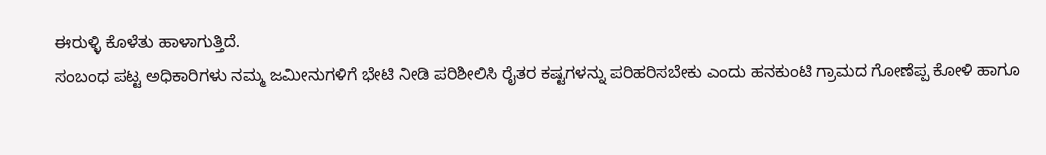ಈರುಳ್ಳಿ ಕೊಳೆತು ಹಾಳಾಗುತ್ತಿದೆ.
ಸಂಬಂಧ ಪಟ್ಟ ಅಧಿಕಾರಿಗಳು ನಮ್ಮ ಜಮೀನುಗಳಿಗೆ ಭೇಟಿ ನೀಡಿ ಪರಿಶೀಲಿಸಿ ರೈತರ ಕಷ್ಟಗಳನ್ನು ಪರಿಹರಿಸಬೇಕು ಎಂದು ಹನಕುಂಟಿ ಗ್ರಾಮದ ಗೋಣೆಪ್ಪ ಕೋಳಿ ಹಾಗೂ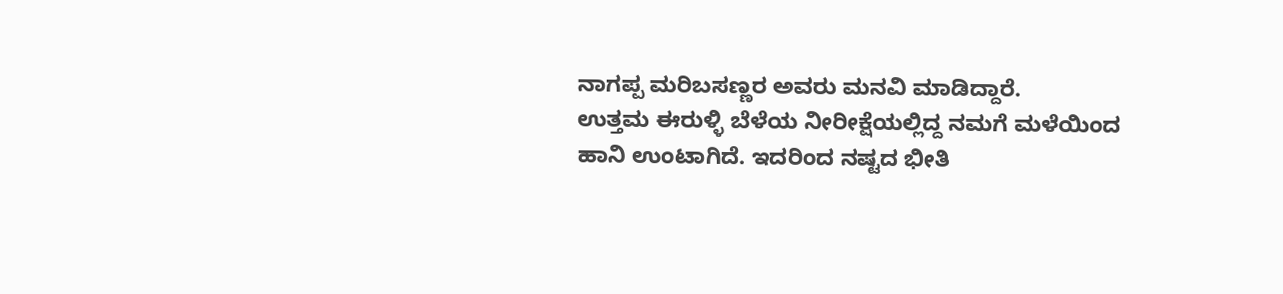ನಾಗಪ್ಪ ಮರಿಬಸಣ್ಣರ ಅವರು ಮನವಿ ಮಾಡಿದ್ದಾರೆ.
ಉತ್ತಮ ಈರುಳ್ಳಿ ಬೆಳೆಯ ನೀರೀಕ್ಷೆಯಲ್ಲಿದ್ದ ನಮಗೆ ಮಳೆಯಿಂದ ಹಾನಿ ಉಂಟಾಗಿದೆ. ಇದರಿಂದ ನಷ್ಟದ ಭೀತಿ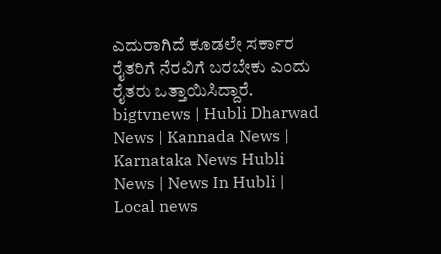ಎದುರಾಗಿದೆ ಕೂಡಲೇ ಸರ್ಕಾರ ರೈತರಿಗೆ ನೆರವಿಗೆ ಬರಬೇಕು ಎಂದು ರೈತರು ಒತ್ತಾಯಿಸಿದ್ದಾರೆ.
bigtvnews | Hubli Dharwad News | Kannada News | Karnataka News Hubli News | News In Hubli | Local news